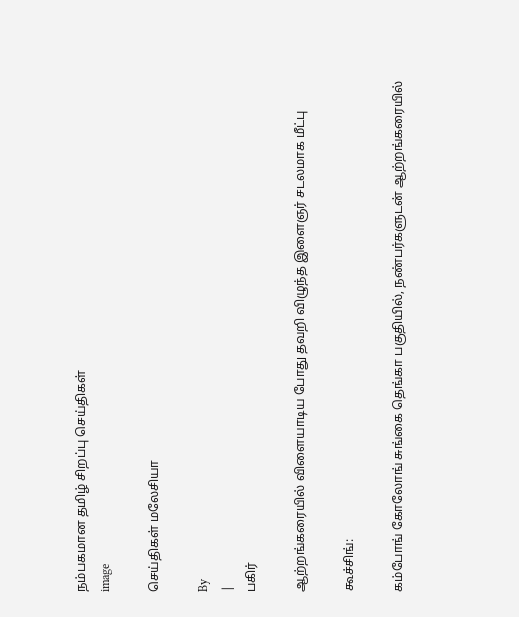நம்பகமான தமிழ் சிறப்பு செய்திகள்
image

செய்திகள் மலேசியா

By
|
பகிர்

ஆற்றங்கரையில் விளையாடிய போது தவறி விழுந்த இளைஞர் சடலமாக மீட்பு

கூச்சிங்:

கம்போங் கோலோங் சுங்கை தெங்கா பகுதியில், நண்பர்களுடன் ஆற்றங்கரையில்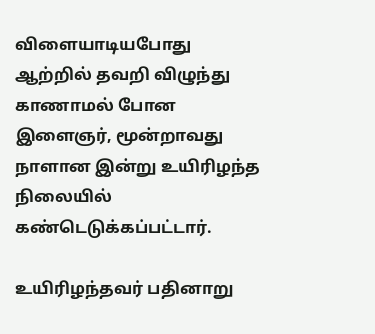விளையாடியபோது ஆற்றில் தவறி விழுந்து காணாமல் போன இளைஞர், மூன்றாவது நாளான இன்று உயிரிழந்த நிலையில் கண்டெடுக்கப்பட்டார்.

உயிரிழந்தவர் பதினாறு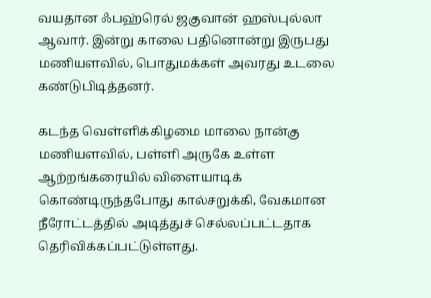வயதான ஃபஹ்ரெல் ஜகுவான் ஹஸ்புல்லா ஆவார். இன்று காலை பதினொன்று இருபது மணியளவில், பொதுமக்கள் அவரது உடலை கண்டுபிடித்தனர்.

கடந்த வெள்ளிக்கிழமை மாலை நான்கு மணியளவில், பள்ளி அருகே உள்ள ஆற்றங்கரையில் விளையாடிக் கொண்டிருந்தபோது கால்சறுக்கி, வேகமான நீரோட்டத்தில் அடித்துச் செல்லப்பட்டதாக தெரிவிக்கப்பட்டுள்ளது.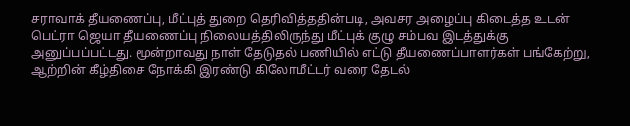சராவாக் தீயணைப்பு, மீட்புத் துறை தெரிவித்ததின்படி, அவசர அழைப்பு கிடைத்த உடன் பெட்ரா ஜெயா தீயணைப்பு நிலையத்திலிருந்து மீட்புக் குழு சம்பவ இடத்துக்கு அனுப்பப்பட்டது. மூன்றாவது நாள் தேடுதல் பணியில் எட்டு தீயணைப்பாளர்கள் பங்கேற்று, ஆற்றின் கீழ்திசை நோக்கி இரண்டு கிலோமீட்டர் வரை தேடல்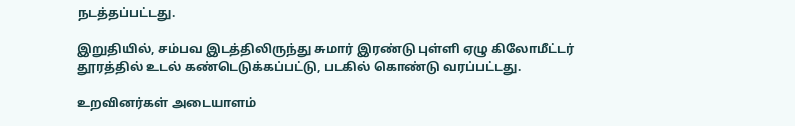நடத்தப்பட்டது.

இறுதியில், சம்பவ இடத்திலிருந்து சுமார் இரண்டு புள்ளி ஏழு கிலோமீட்டர் தூரத்தில் உடல் கண்டெடுக்கப்பட்டு, படகில் கொண்டு வரப்பட்டது.

உறவினர்கள் அடையாளம்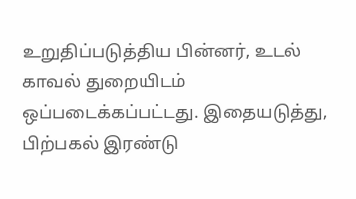உறுதிப்படுத்திய பின்னர், உடல் காவல் துறையிடம் ஒப்படைக்கப்பட்டது. இதையடுத்து, பிற்பகல் இரண்டு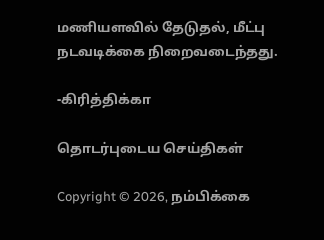மணியளவில் தேடுதல், மீட்பு நடவடிக்கை நிறைவடைந்தது.

-கிரித்திக்கா

தொடர்புடைய செய்திகள்

Copyright © 2026, நம்பிக்கை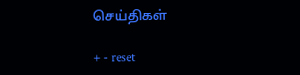செய்திகள்

+ - reset